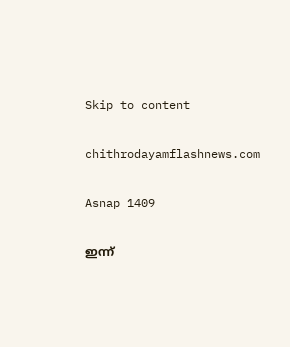Skip to content

chithrodayamflashnews.com

Asnap 1409

ഇന്ന്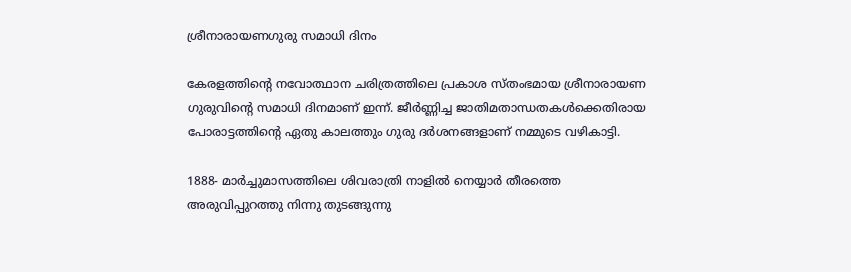ശ്രീനാരായണഗുരു സമാധി ദിനം

കേരളത്തിന്റെ നവോത്ഥാന ചരിത്രത്തിലെ പ്രകാശ സ്തംഭമായ ശ്രീനാരായണ ഗുരുവിന്റെ സമാധി ദിനമാണ് ഇന്ന്. ജീര്‍ണ്ണിച്ച ജാതിമതാന്ധതകള്‍ക്കെതിരായ പോരാട്ടത്തിന്റെ ഏതു കാലത്തും ഗുരു ദര്‍ശനങ്ങളാണ് നമ്മുടെ വഴികാട്ടി.

1888- മാര്‍ച്ചുമാസത്തിലെ ശിവരാത്രി നാളില്‍ നെയ്യാര്‍ തീരത്തെ അരുവിപ്പുറത്തു നിന്നു തുടങ്ങുന്നു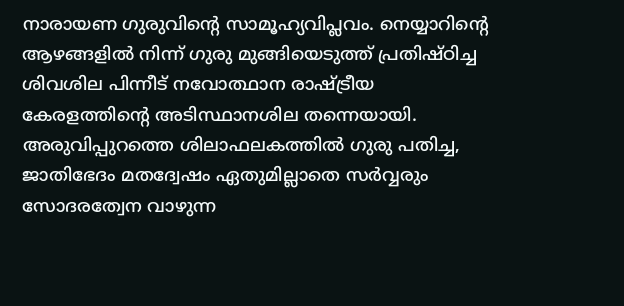നാരായണ ഗുരുവിന്റെ സാമൂഹ്യവിപ്ലവം. നെയ്യാറിന്റെ ആഴങ്ങളില്‍ നിന്ന് ഗുരു മുങ്ങിയെടുത്ത് പ്രതിഷ്ഠിച്ച ശിവശില പിന്നീട് നവോത്ഥാന രാഷ്ട്രീയ കേരളത്തിന്റെ അടിസ്ഥാനശില തന്നെയായി. അരുവിപ്പുറത്തെ ശിലാഫലകത്തില്‍ ഗുരു പതിച്ച, ജാതിഭേദം മതദ്വേഷം ഏതുമില്ലാതെ സര്‍വ്വരും സോദരത്വേന വാഴുന്ന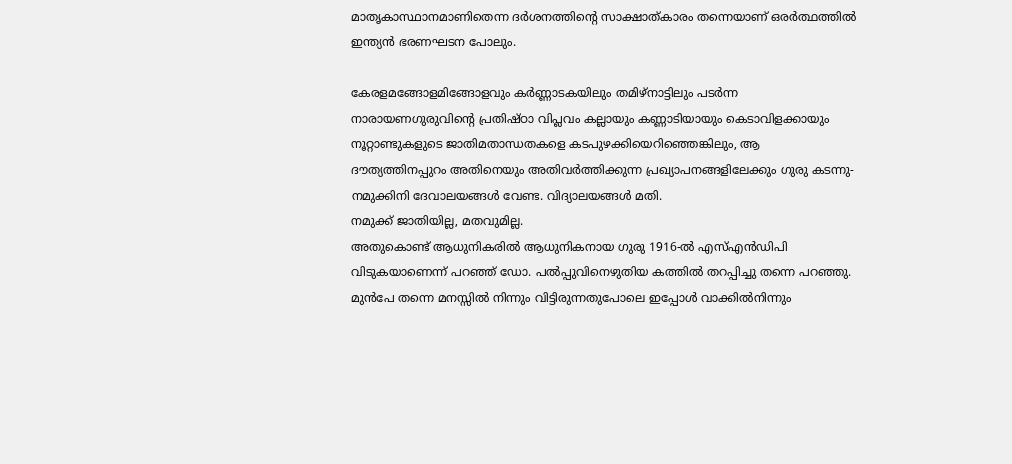മാതൃകാസ്ഥാനമാണിതെന്ന ദര്‍ശനത്തിന്റെ സാക്ഷാത്കാരം തന്നെയാണ് ഒരര്‍ത്ഥത്തില്‍ ഇന്ത്യന്‍ ഭരണഘടന പോലും.

കേരളമങ്ങോളമിങ്ങോളവും കര്‍ണ്ണാടകയിലും തമിഴ്‌നാട്ടിലും പടര്‍ന്ന നാരായണഗുരുവിന്റെ പ്രതിഷ്ഠാ വിപ്ലവം കല്ലായും കണ്ണാടിയായും കെടാവിളക്കായും നൂറ്റാണ്ടുകളുടെ ജാതിമതാന്ധതകളെ കടപുഴക്കിയെറിഞ്ഞെങ്കിലും, ആ ദൗത്യത്തിനപ്പുറം അതിനെയും അതിവര്‍ത്തിക്കുന്ന പ്രഖ്യാപനങ്ങളിലേക്കും ഗുരു കടന്നു-
നമുക്കിനി ദേവാലയങ്ങള്‍ വേണ്ട. വിദ്യാലയങ്ങള്‍ മതി.
നമുക്ക് ജാതിയില്ല, മതവുമില്ല.
അതുകൊണ്ട് ആധുനികരില്‍ ആധുനികനായ ഗുരു 1916-ല്‍ എസ്‌എന്‍ഡിപി വിടുകയാണെന്ന് പറഞ്ഞ് ഡോ. പല്‍പ്പുവിനെഴുതിയ കത്തില്‍ തറപ്പിച്ചു തന്നെ പറഞ്ഞു. മുന്‍പേ തന്നെ മനസ്സില്‍ നിന്നും വിട്ടിരുന്നതുപോലെ ഇപ്പോള്‍ വാക്കില്‍നിന്നും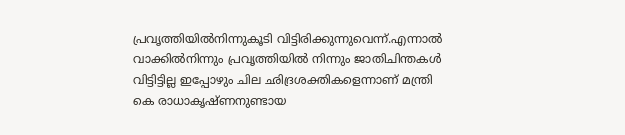പ്രവൃത്തിയില്‍നിന്നുകൂടി വിട്ടിരിക്കുന്നുവെന്ന്.എന്നാല്‍ വാക്കില്‍നിന്നും പ്രവൃത്തിയില്‍ നിന്നും ജാതിചിന്തകള്‍ വിട്ടിട്ടില്ല ഇപ്പോഴും ചില ഛിദ്രശക്തികളെന്നാണ് മന്ത്രി കെ രാധാകൃഷ്ണനുണ്ടായ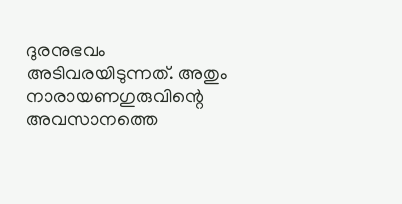ദുരനുഭവം അടിവരയിടുന്നത്. അതും നാരായണഗുരുവിന്റെ അവസാനത്തെ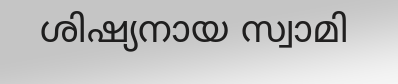ശിഷ്യനായ സ്വാമി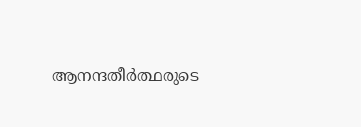ആനന്ദതീര്‍ത്ഥരുടെ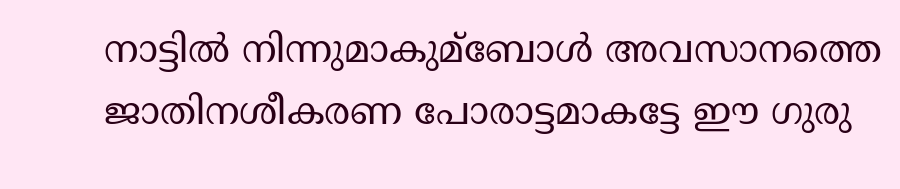നാട്ടില്‍ നിന്നുമാകുമ്ബോള്‍ അവസാനത്തെ ജാതിനശീകരണ പോരാട്ടമാകട്ടേ ഈ ഗുരു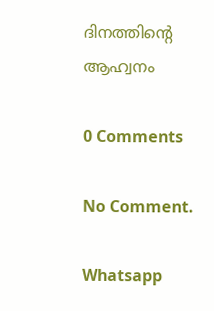ദിനത്തിന്റെ ആഹ്വനം

0 Comments

No Comment.

Whatsapp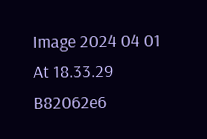Image 2024 04 01 At 18.33.29 B82062e6